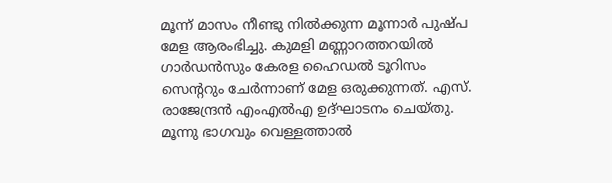മൂന്ന് മാസം നീണ്ടു നിൽക്കുന്ന മൂന്നാർ പുഷ്പ മേള ആരംഭിച്ചു. കുമളി മണ്ണാറത്തറയിൽ ഗാർഡൻസും കേരള ഹൈഡൽ ടൂറിസം സെന്ററും ചേർന്നാണ് മേള ഒരുക്കുന്നത്. എസ്. രാജേന്ദ്രൻ എംഎൽഎ ഉദ്ഘാടനം ചെയ്തു. മൂന്നു ഭാഗവും വെള്ളത്താൽ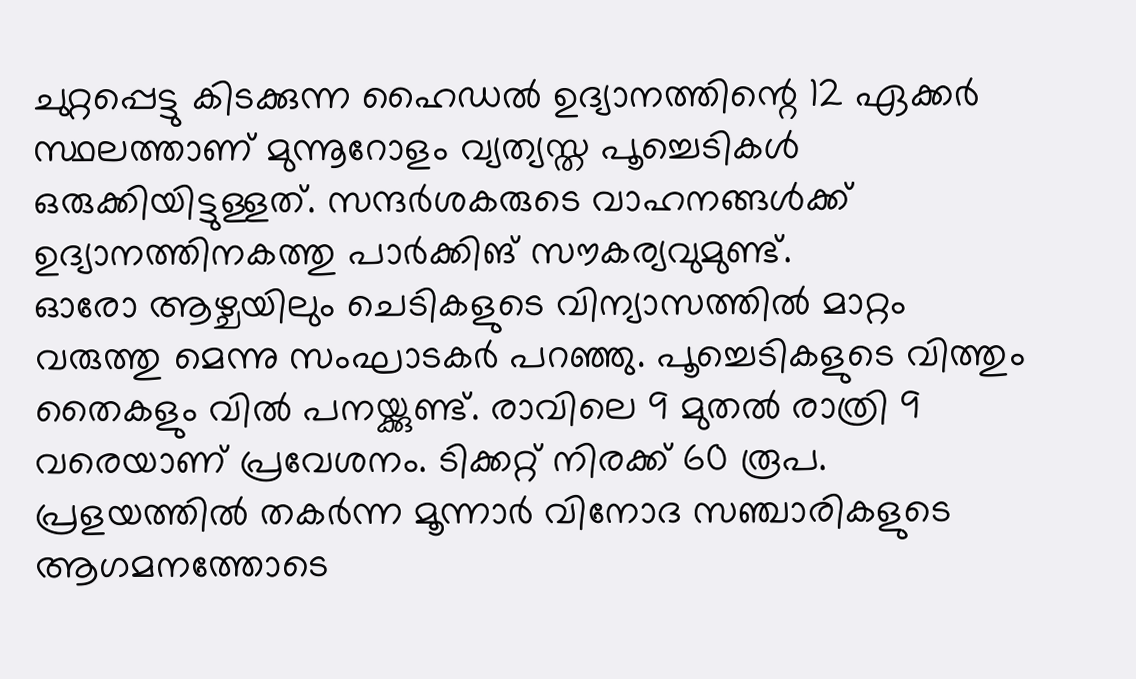ചുറ്റപ്പെട്ടു കിടക്കുന്ന ഹൈഡൽ ഉദ്യാനത്തിന്റെ 12 ഏക്കർ സ്ഥലത്താണ് മുന്നൂറോളം വ്യത്യസ്ത പൂച്ചെടികൾ ഒരുക്കിയിട്ടുള്ളത്. സന്ദർശകരുടെ വാഹനങ്ങൾക്ക് ഉദ്യാനത്തിനകത്തു പാർക്കിങ് സൗകര്യവുമുണ്ട്.
ഓരോ ആഴ്ചയിലും ചെടികളുടെ വിന്യാസത്തിൽ മാറ്റം വരുത്തു മെന്നു സംഘാടകർ പറഞ്ഞു. പൂച്ചെടികളുടെ വിത്തും തൈകളും വിൽ പനയ്ക്കുണ്ട്. രാവിലെ 9 മുതൽ രാത്രി 9 വരെയാണ് പ്രവേശനം. ടിക്കറ്റ് നിരക്ക് 60 രൂപ. പ്രളയത്തിൽ തകർന്ന മൂന്നാർ വിനോദ സഞ്ചാരികളുടെ ആഗമനത്തോടെ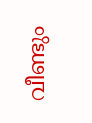വീണ്ടും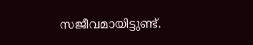സജീവമായിട്ടുണ്ട്.